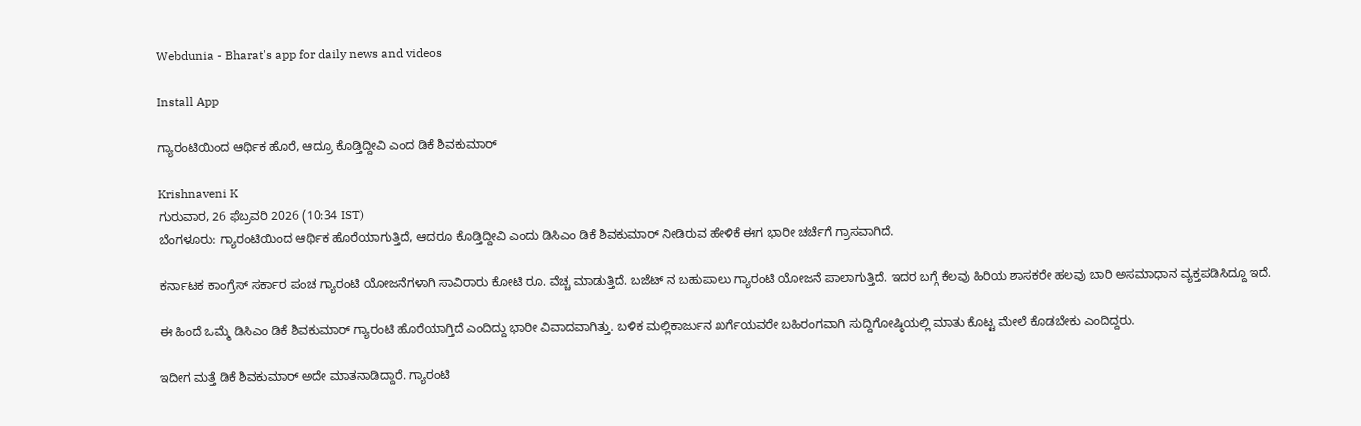Webdunia - Bharat's app for daily news and videos

Install App

ಗ್ಯಾರಂಟಿಯಿಂದ ಆರ್ಥಿಕ ಹೊರೆ, ಆದ್ರೂ ಕೊಡ್ತಿದ್ದೀವಿ ಎಂದ ಡಿಕೆ ಶಿವಕುಮಾರ್

Krishnaveni K
ಗುರುವಾರ, 26 ಫೆಬ್ರವರಿ 2026 (10:34 IST)
ಬೆಂಗಳೂರು: ಗ್ಯಾರಂಟಿಯಿಂದ ಆರ್ಥಿಕ ಹೊರೆಯಾಗುತ್ತಿದೆ, ಆದರೂ ಕೊಡ್ತಿದ್ದೀವಿ ಎಂದು ಡಿಸಿಎಂ ಡಿಕೆ ಶಿವಕುಮಾರ್ ನೀಡಿರುವ ಹೇಳಿಕೆ ಈಗ ಭಾರೀ ಚರ್ಚೆಗೆ ಗ್ರಾಸವಾಗಿದೆ.

ಕರ್ನಾಟಕ ಕಾಂಗ್ರೆಸ್ ಸರ್ಕಾರ ಪಂಚ ಗ್ಯಾರಂಟಿ ಯೋಜನೆಗಳಾಗಿ ಸಾವಿರಾರು ಕೋಟಿ ರೂ. ವೆಚ್ಚ ಮಾಡುತ್ತಿದೆ. ಬಜೆಟ್ ನ ಬಹುಪಾಲು ಗ್ಯಾರಂಟಿ ಯೋಜನೆ ಪಾಲಾಗುತ್ತಿದೆ. ಇದರ ಬಗ್ಗೆ ಕೆಲವು ಹಿರಿಯ ಶಾಸಕರೇ ಹಲವು ಬಾರಿ ಅಸಮಾಧಾನ ವ್ಯಕ್ತಪಡಿಸಿದ್ದೂ ಇದೆ.

ಈ ಹಿಂದೆ ಒಮ್ಮೆ ಡಿಸಿಎಂ ಡಿಕೆ ಶಿವಕುಮಾರ್ ಗ್ಯಾರಂಟಿ ಹೊರೆಯಾಗ್ತಿದೆ ಎಂದಿದ್ದು ಭಾರೀ ವಿವಾದವಾಗಿತ್ತು. ಬಳಿಕ ಮಲ್ಲಿಕಾರ್ಜುನ ಖರ್ಗೆಯವರೇ ಬಹಿರಂಗವಾಗಿ ಸುದ್ದಿಗೋಷ್ಠಿಯಲ್ಲಿ ಮಾತು ಕೊಟ್ಟ ಮೇಲೆ ಕೊಡಬೇಕು ಎಂದಿದ್ದರು.

ಇದೀಗ ಮತ್ತೆ ಡಿಕೆ ಶಿವಕುಮಾರ್ ಅದೇ ಮಾತನಾಡಿದ್ದಾರೆ. ಗ್ಯಾರಂಟಿ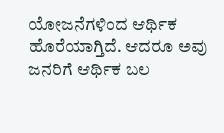ಯೋಜನೆಗಳಿಂದ ಆರ್ಥಿಕ ಹೊರೆಯಾಗ್ತಿದೆ. ಆದರೂ ಅವು ಜನರಿಗೆ ಆರ್ಥಿಕ ಬಲ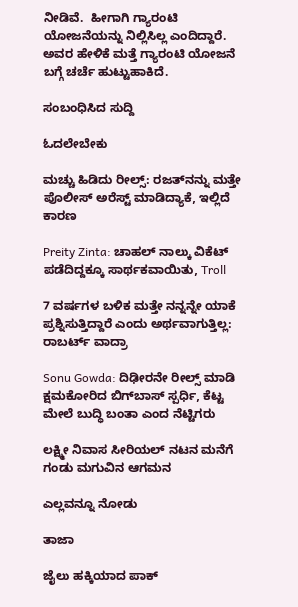ನೀಡಿವೆ.  ಹೀಗಾಗಿ ಗ್ಯಾರಂಟಿ ಯೋಜನೆಯನ್ನು ನಿಲ್ಲಿಸಿಲ್ಲ ಎಂದಿದ್ದಾರೆ. ಅವರ ಹೇಳಿಕೆ ಮತ್ತೆ ಗ್ಯಾರಂಟಿ ಯೋಜನೆ ಬಗ್ಗೆ ಚರ್ಚೆ ಹುಟ್ಟುಹಾಕಿದೆ.

ಸಂಬಂಧಿಸಿದ ಸುದ್ದಿ

ಓದಲೇಬೇಕು

ಮಚ್ಚು ಹಿಡಿದು ರೀಲ್ಸ್‌: ರಜತ್‌ನನ್ನು ಮತ್ತೇ ಪೊಲೀಸ್ ಅರೆಸ್ಟ್ ಮಾಡಿದ್ಯಾಕೆ, ಇಲ್ಲಿದೆ ಕಾರಣ

Preity Zinta: ಚಾಹಲ್ ನಾಲ್ಕು ವಿಕೆಟ್ ಪಡೆದಿದ್ದಕ್ಕೂ ಸಾರ್ಥಕವಾಯಿತು, Troll

7 ವರ್ಷಗಳ ಬಳಿಕ ಮತ್ತೇ ನನ್ನನ್ನೇ ಯಾಕೆ ಪ್ರಶ್ನಿಸುತ್ತಿದ್ದಾರೆ ಎಂದು ಅರ್ಥವಾಗುತ್ತಿಲ್ಲ: ರಾಬರ್ಟ್‌ ವಾದ್ರಾ

Sonu Gowda: ದಿಢೀರನೇ ರೀಲ್ಸ್ ಮಾಡಿ ಕ್ಷಮಕೋರಿದ ಬಿಗ್‌ಬಾಸ್‌ ಸ್ಪರ್ಧಿ, ಕೆಟ್ಟ ಮೇಲೆ ಬುದ್ಧಿ ಬಂತಾ ಎಂದ ನೆಟ್ಟಿಗರು

ಲಕ್ಷ್ಮೀ ನಿವಾಸ ಸೀರಿಯಲ್ ನಟನ ಮನೆಗೆ ಗಂಡು ಮಗುವಿನ ಆಗಮನ

ಎಲ್ಲವನ್ನೂ ನೋಡು

ತಾಜಾ

ಜೈಲು ಹಕ್ಕಿಯಾದ ಪಾಕ್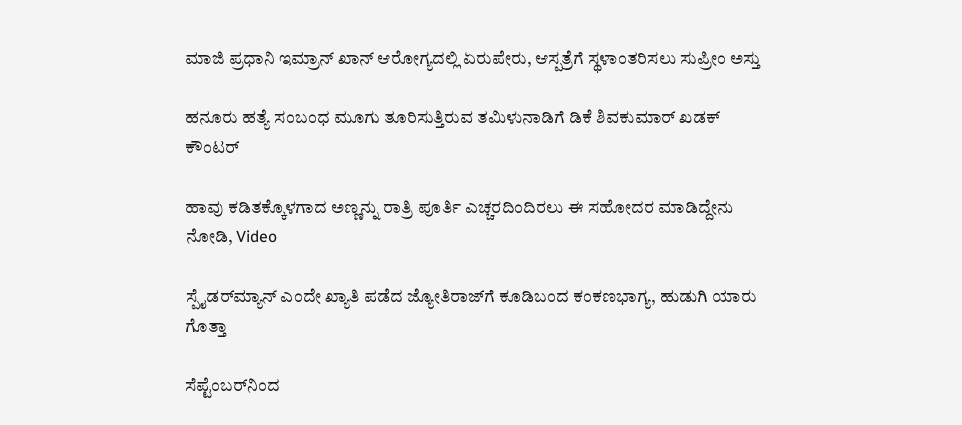ಮಾಜಿ ಪ್ರಧಾನಿ ಇಮ್ರಾನ್ ಖಾನ್ ಆರೋಗ್ಯದಲ್ಲಿ ಏರುಪೇರು, ಆಸ್ಪತ್ರೆಗೆ ಸ್ಥಳಾಂತರಿಸಲು ಸುಪ್ರೀಂ ಅಸ್ತು

ಹನೂರು ಹತ್ಯೆ ಸಂಬಂಧ ಮೂಗು ತೂರಿಸುತ್ತಿರುವ ತಮಿಳುನಾಡಿಗೆ ಡಿಕೆ ಶಿವಕುಮಾರ್ ಖಡಕ್ ಕೌಂಟರ್

ಹಾವು ಕಡಿತಕ್ಕೊಳಗಾದ ಅಣ್ಣನ್ನು ರಾತ್ರಿ ಪೂರ್ತಿ ಎಚ್ಚರದಿಂದಿರಲು ಈ ಸಹೋದರ ಮಾಡಿದ್ದೇನು ನೋಡಿ, Video

ಸ್ಪೈಡರ್‌ಮ್ಯಾನ್ ಎಂದೇ ಖ್ಯಾತಿ ಪಡೆದ ಜ್ಯೋತಿರಾಜ್‌ಗೆ ಕೂಡಿಬಂದ ಕಂಕಣಭಾಗ್ಯ, ಹುಡುಗಿ ಯಾರು ಗೊತ್ತಾ

ಸೆಪ್ಟೆಂಬರ್‌ನಿಂದ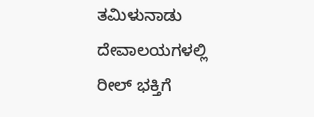ತಮಿಳುನಾಡು ದೇವಾಲಯಗಳಲ್ಲಿ ರೀಲ್ ಭಕ್ತಿಗೆ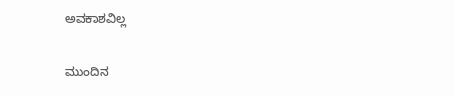ಅವಕಾಶವಿಲ್ಲ

ಮುಂದಿನ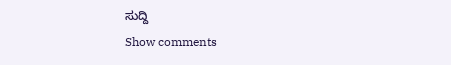ಸುದ್ದಿ
Show comments